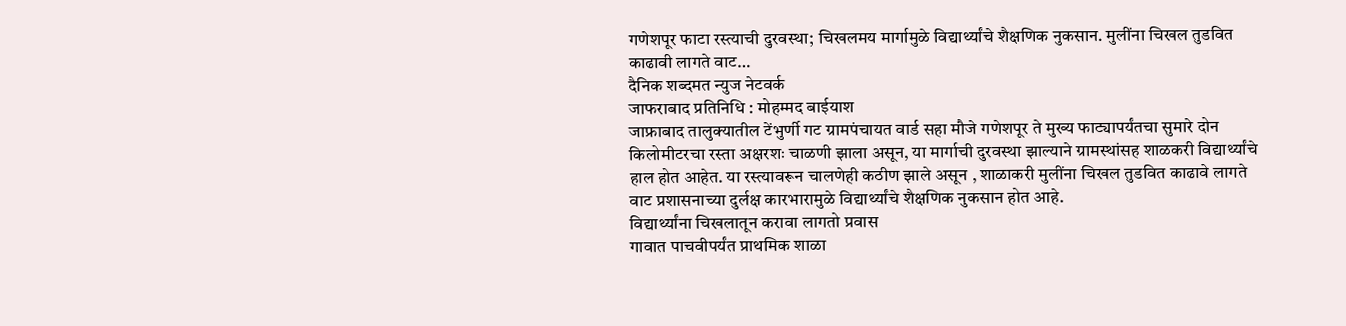गणेशपूर फाटा रस्त्याची दुरवस्था; चिखलमय मार्गामुळे विद्यार्थ्यांचे शैक्षणिक नुकसान. मुलींना चिखल तुडवित काढावी लागते वाट…
दैनिक शब्दमत न्युज नेटवर्क
जाफराबाद प्रतिनिधि : मोहम्मद बाईयाश
जाफ्राबाद तालुक्यातील टेंभुर्णी गट ग्रामपंचायत वार्ड सहा मौजे गणेशपूर ते मुख्य फाट्यापर्यंतचा सुमारे दोन किलोमीटरचा रस्ता अक्षरशः चाळणी झाला असून, या मार्गाची दुरवस्था झाल्याने ग्रामस्थांसह शाळकरी विद्यार्थ्यांचे हाल होत आहेत. या रस्त्यावरून चालणेही कठीण झाले असून , शाळाकरी मुलींना चिखल तुडवित काढावे लागते वाट प्रशासनाच्या दुर्लक्ष कारभारामुळे विद्यार्थ्यांचे शैक्षणिक नुकसान होत आहे.
विद्यार्थ्यांना चिखलातून करावा लागतो प्रवास
गावात पाचवीपर्यंत प्राथमिक शाळा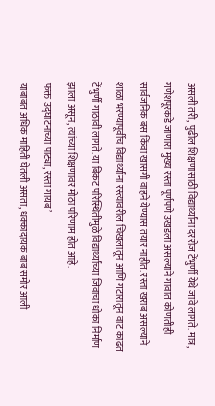असली तरी, पुढील शिक्षणासाठी विद्यार्थ्यांना दररोज टेंभुर्णी येथे जावे लागते. मात्र, गणेशपूरकडे जाणारा मुख्य रस्ता पूर्णपणे उखडला असल्याने गावात कोणतीही सार्वजनिक बस किंवा खासगी वाहने येण्यास तयार नाहीत. रस्ता खराब असल्याने शाळा भरण्यापूर्वीच विद्यार्थ्यांना रस्त्यावरील चिखलातून आणि गटारातून वाट काढत टेंभुर्णी गाठावी लागते. या बिकट परिस्थितीमुळे विद्यार्थ्यांच्या जिवाचा धोका निर्माण झाला असून, त्यांच्या शिक्षणावर मोठा परिणाम होत आहे.
फक्त उद्घाटनाच्या पाट्या, रस्ता गायब’
याबाबत अधिक माहिती घेतली असता, धक्कादायक बाब समोर आली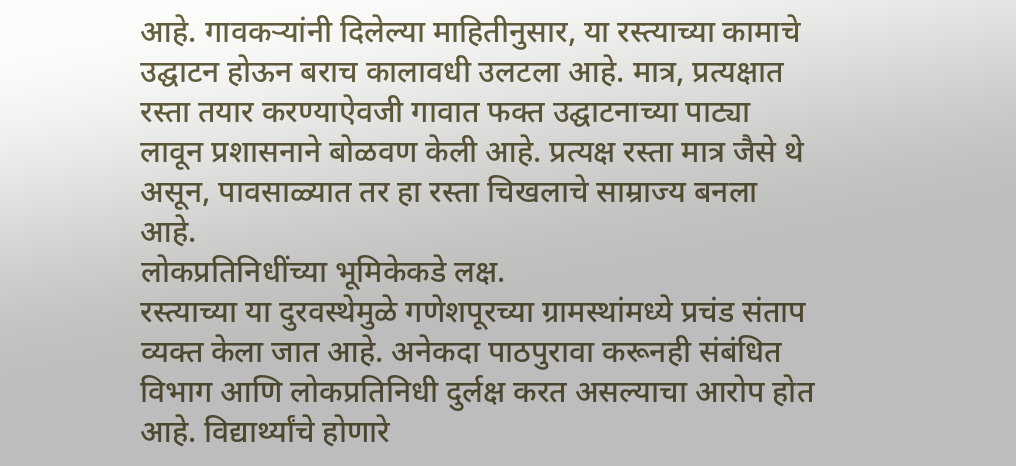आहे. गावकऱ्यांनी दिलेल्या माहितीनुसार, या रस्त्याच्या कामाचे उद्घाटन होऊन बराच कालावधी उलटला आहे. मात्र, प्रत्यक्षात रस्ता तयार करण्याऐवजी गावात फक्त उद्घाटनाच्या पाट्या लावून प्रशासनाने बोळवण केली आहे. प्रत्यक्ष रस्ता मात्र जैसे थे असून, पावसाळ्यात तर हा रस्ता चिखलाचे साम्राज्य बनला आहे.
लोकप्रतिनिधींच्या भूमिकेकडे लक्ष.
रस्त्याच्या या दुरवस्थेमुळे गणेशपूरच्या ग्रामस्थांमध्ये प्रचंड संताप व्यक्त केला जात आहे. अनेकदा पाठपुरावा करूनही संबंधित विभाग आणि लोकप्रतिनिधी दुर्लक्ष करत असल्याचा आरोप होत आहे. विद्यार्थ्यांचे होणारे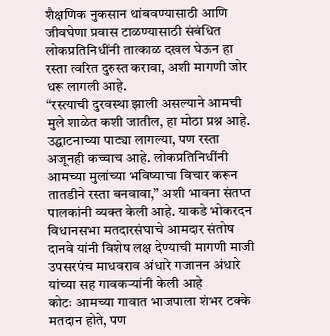शैक्षणिक नुकसान थांबवण्यासाठी आणि जीवघेणा प्रवास टाळण्यासाठी संबंधित लोकप्रतिनिधींनी तात्काळ दखल घेऊन हा रस्ता त्वरित दुरुस्त करावा, अशी मागणी जोर धरू लागली आहे.
“रस्त्याची दुरवस्था झाली असल्याने आमची मुले शाळेत कशी जातील, हा मोठा प्रश्न आहे. उद्घाटनाच्या पाट्या लागल्या, पण रस्ता अजूनही कच्चाच आहे. लोकप्रतिनिधींनी आमच्या मुलांच्या भविष्याचा विचार करून तातडीने रस्ता बनवावा,” अशी भावना संतप्त पालकांनी व्यक्त केली आहे. याकडे भोकरदन विधानसभा मतदारसंघाचे आमदार संतोष दानवे यांनी विशेष लक्ष देण्याची मागणी माजी उपसरपंच माधवराव अंधारे गजानन अंधारे यांच्या सह गावकऱ्यांनी केली आहे
कोटः आमच्या गावात भाजपाला शंभर टक्के मतदान होते, पण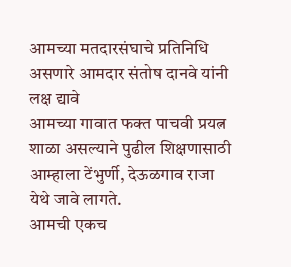आमच्या मतदारसंघाचे प्रतिनिधि असणारे आमदार संतोष दानवे यांनी लक्ष द्यावे
आमच्या गावात फक्त पाचवी प्रयत्न शाळा असल्याने पुढील शिक्षणासाठी आम्हाला टेंभुर्णी, देऊळगाव राजा येथे जावे लागते.
आमची एकच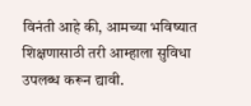विनंती आहे की, आमच्या भविष्यात शिक्षणासाठी तरी आम्हाला सुविधा उपलब्ध करून द्यावी.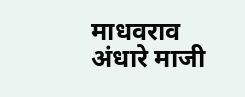माधवराव अंधारे माजी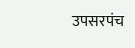उपसरपंच